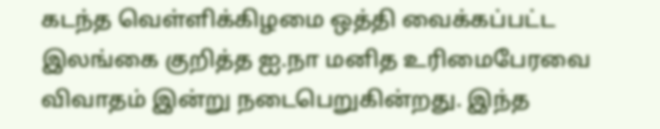கடந்த வெள்ளிக்கிழமை ஒத்தி வைக்கப்பட்ட இலங்கை குறித்த ஐ.நா மனித உரிமைபேரவை விவாதம் இன்று நடைபெறுகின்றது. இந்த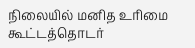நிலையில் மனித உரிமை கூட்டத்தொடர்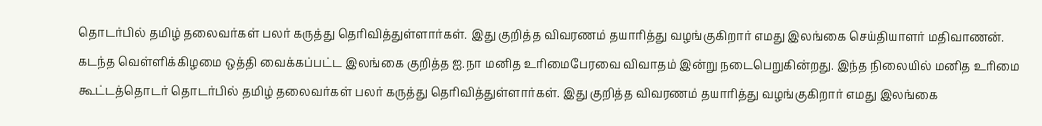தொடர்பில் தமிழ் தலைவர்கள் பலர் கருத்து தெரிவித்துள்ளார்கள். இது குறித்த விவரணம் தயாரித்து வழங்குகிறார் எமது இலங்கை செய்தியாளர் மதிவாணன்.
கடந்த வெள்ளிக்கிழமை ஒத்தி வைக்கப்பட்ட இலங்கை குறித்த ஐ.நா மனித உரிமைபேரவை விவாதம் இன்று நடைபெறுகின்றது. இந்த நிலையில் மனித உரிமை கூட்டத்தொடர் தொடர்பில் தமிழ் தலைவர்கள் பலர் கருத்து தெரிவித்துள்ளார்கள். இது குறித்த விவரணம் தயாரித்து வழங்குகிறார் எமது இலங்கை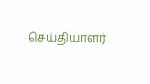செய்தியாளர்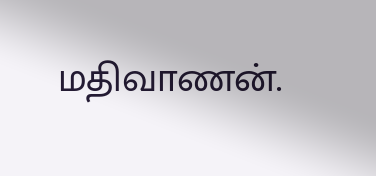மதிவாணன்.